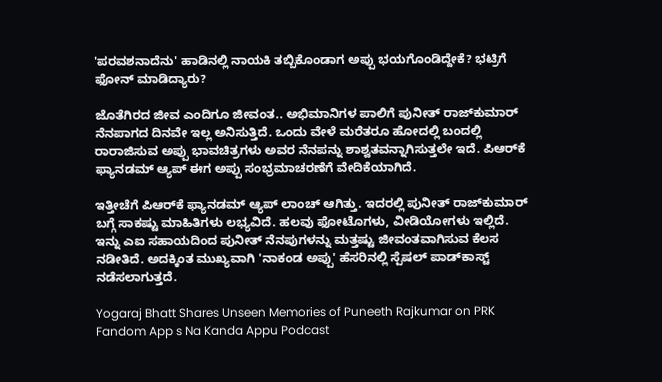'ಪರವಶನಾದೆನು' ಹಾಡಿನಲ್ಲಿ ನಾಯಕಿ ತಬ್ಬಿಕೊಂಡಾಗ ಅಪ್ಪು ಭಯಗೊಂಡಿದ್ದೇಕೆ? ಭಟ್ರಿಗೆ ಫೋನ್ ಮಾಡಿದ್ಯಾರು?

ಜೊತೆಗಿರದ ಜೀವ ಎಂದಿಗೂ ಜೀವಂತ.. ಅಭಿಮಾನಿಗಳ ಪಾಲಿಗೆ ಪುನೀತ್ ರಾಜ್‌ಕುಮಾರ್ ನೆನಪಾಗದ ದಿನವೇ ಇಲ್ಲ ಅನಿಸುತ್ತಿದೆ. ಒಂದು ವೇಳೆ ಮರೆತರೂ ಹೋದಲ್ಲಿ ಬಂದಲ್ಲಿ ರಾರಾಜಿಸುವ ಅಪ್ಪು ಭಾವಚಿತ್ರಗಳು ಅವರ ನೆನಪನ್ನು ಶಾಶ್ವತವನ್ನಾಗಿಸುತ್ತಲೇ ಇದೆ. ಪಿಆರ್‌ಕೆ ಫ್ಯಾನಡಮ್ ಆ್ಯಪ್ ಈಗ ಅಪ್ಪು ಸಂಭ್ರಮಾಚರಣೆಗೆ ವೇದಿಕೆಯಾಗಿದೆ.

ಇತ್ತೀಚೆಗೆ ಪಿಆರ್‌ಕೆ ಫ್ಯಾನಡಮ್ ಆ್ಯಪ್ ಲಾಂಚ್‌ ಆಗಿತ್ತು. ಇದರಲ್ಲಿ ಪುನೀತ್ ರಾಜ್‌ಕುಮಾರ್ ಬಗ್ಗೆ ಸಾಕಷ್ಟು ಮಾಹಿತಿಗಳು ಲಭ್ಯವಿದೆ. ಹಲವು ಫೋಟೊಗಳು, ವೀಡಿಯೋಗಳು ಇಲ್ಲಿದೆ. ಇನ್ನು ಎಐ ಸಹಾಯದಿಂದ ಪುನೀತ್ ನೆನಪುಗಳನ್ನು ಮತ್ತಷ್ಟು ಜೀವಂತವಾಗಿಸುವ ಕೆಲಸ ನಡೀತಿದೆ. ಅದಕ್ಕಿಂತ ಮುಖ್ಯವಾಗಿ 'ನಾಕಂಡ ಅಪ್ಪು' ಹೆಸರಿನಲ್ಲಿ ಸ್ಪೆಷಲ್ ಪಾಡ್‌ಕಾಸ್ಟ್ ನಡೆಸಲಾಗುತ್ತದೆ.

Yogaraj Bhatt Shares Unseen Memories of Puneeth Rajkumar on PRK Fandom App s Na Kanda Appu Podcast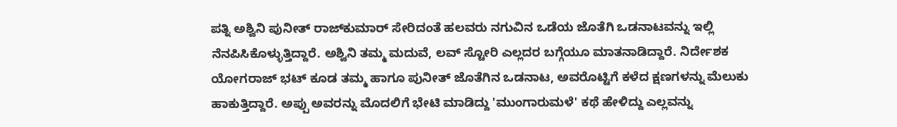ಪತ್ನಿ ಅಶ್ವಿನಿ ಪುನೀತ್ ರಾಜ್‌ಕುಮಾರ್ ಸೇರಿದಂತೆ ಹಲವರು ನಗುವಿನ ಒಡೆಯ ಜೊತೆಗಿ ಒಡನಾಟವನ್ನು ಇಲ್ಲಿ ನೆನಪಿಸಿಕೊಳ್ಳುತ್ತಿದ್ದಾರೆ. ಅಶ್ವಿನಿ ತಮ್ಮ ಮದುವೆ, ಲವ್ ಸ್ಟೋರಿ ಎಲ್ಲದರ ಬಗ್ಗೆಯೂ ಮಾತನಾಡಿದ್ದಾರೆ. ನಿರ್ದೇಶಕ ಯೋಗರಾಜ್‌ ಭಟ್ ಕೂಡ ತಮ್ಮ ಹಾಗೂ ಪುನೀತ್ ಜೊತೆಗಿನ ಒಡನಾಟ, ಅವರೊಟ್ಟಿಗೆ ಕಳೆದ ಕ್ಷಣಗಳನ್ನು ಮೆಲುಕು ಹಾಕುತ್ತಿದ್ದಾರೆ. ಅಪ್ಪು ಅವರನ್ನು ಮೊದಲಿಗೆ ಭೇಟಿ ಮಾಡಿದ್ದು 'ಮುಂಗಾರುಮಳೆ' ಕಥೆ ಹೇಳಿದ್ದು ಎಲ್ಲವನ್ನು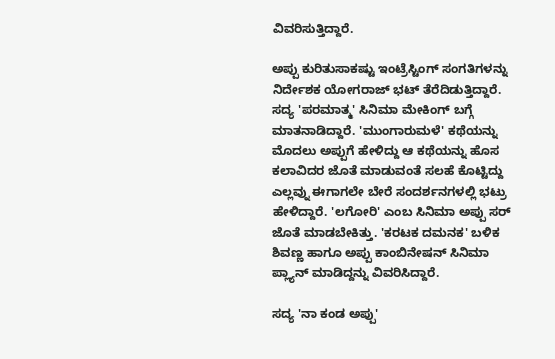ವಿವರಿಸುತ್ತಿದ್ದಾರೆ.

ಅಪ್ಪು ಕುರಿತುಸಾಕಷ್ಟು ಇಂಟ್ರೆಸ್ಟಿಂಗ್ ಸಂಗತಿಗಳನ್ನು ನಿರ್ದೇಶಕ ಯೋಗರಾಜ್ ಭಟ್ ತೆರೆದಿಡುತ್ತಿದ್ದಾರೆ. ಸದ್ಯ 'ಪರಮಾತ್ಮ' ಸಿನಿಮಾ ಮೇಕಿಂಗ್ ಬಗ್ಗೆ ಮಾತನಾಡಿದ್ದಾರೆ. 'ಮುಂಗಾರುಮಳೆ' ಕಥೆಯನ್ನು ಮೊದಲು ಅಪ್ಪುಗೆ ಹೇಳಿದ್ದು ಆ ಕಥೆಯನ್ನು ಹೊಸ ಕಲಾವಿದರ ಜೊತೆ ಮಾಡುವಂತೆ ಸಲಹೆ ಕೊಟ್ಟಿದ್ದು ಎಲ್ಲವ್ನು ಈಗಾಗಲೇ ಬೇರೆ ಸಂದರ್ಶನಗಳಲ್ಲಿ ಭಟ್ರು ಹೇಳಿದ್ದಾರೆ. 'ಲಗೋರಿ' ಎಂಬ ಸಿನಿಮಾ ಅಪ್ಪು ಸರ್ ಜೊತೆ ಮಾಡಬೇಕಿತ್ತು. 'ಕರಟಕ ದಮನಕ' ಬಳಿಕ ಶಿವಣ್ಣ ಹಾಗೂ ಅಪ್ಪು ಕಾಂಬಿನೇಷನ್‌ ಸಿನಿಮಾ ಪ್ಲ್ಯಾನ್ ಮಾಡಿದ್ದನ್ನು ವಿವರಿಸಿದ್ದಾರೆ.

ಸದ್ಯ 'ನಾ ಕಂಡ ಅಪ್ಪು'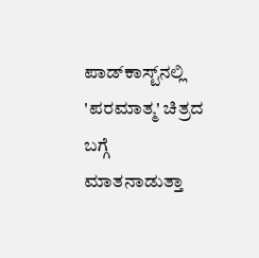ಪಾಡ್‌ಕಾಸ್ಟ್‌ನಲ್ಲಿ 'ಪರಮಾತ್ಮ' ಚಿತ್ರದ ಬಗ್ಗೆ ಮಾತನಾಡುತ್ತಾ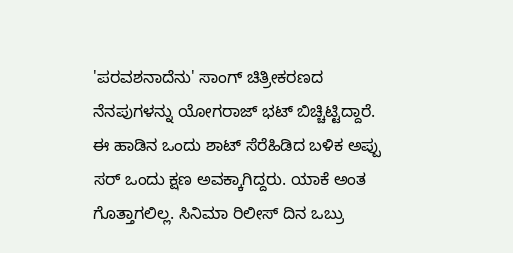'ಪರವಶನಾದೆನು' ಸಾಂಗ್ ಚಿತ್ರೀಕರಣದ ನೆನಪುಗಳನ್ನು ಯೋಗರಾಜ್ ಭಟ್ ಬಿಚ್ಚಿಟ್ಟಿದ್ದಾರೆ. ಈ ಹಾಡಿನ ಒಂದು ಶಾಟ್ ಸೆರೆಹಿಡಿದ ಬಳಿಕ ಅಪ್ಪು ಸರ್ ಒಂದು ಕ್ಷಣ ಅವಕ್ಕಾಗಿದ್ದರು. ಯಾಕೆ ಅಂತ ಗೊತ್ತಾಗಲಿಲ್ಲ. ಸಿನಿಮಾ ರಿಲೀಸ್ ದಿನ ಒಬ್ರು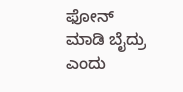ಫೋನ್ ಮಾಡಿ ಬೈದ್ರು ಎಂದು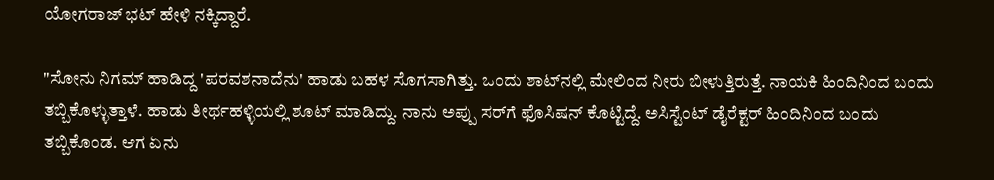ಯೋಗರಾಜ್ ಭಟ್ ಹೇಳಿ ನಕ್ಕಿದ್ದಾರೆ.

"ಸೋನು ನಿಗಮ್ ಹಾಡಿದ್ದ 'ಪರವಶನಾದೆನು' ಹಾಡು ಬಹಳ ಸೊಗಸಾಗಿತ್ತು. ಒಂದು ಶಾಟ್‌ನಲ್ಲಿ ಮೇಲಿಂದ ನೀರು ಬೀಳುತ್ತಿರುತ್ತೆ. ನಾಯಕಿ ಹಿಂದಿನಿಂದ ಬಂದು ತಬ್ಬಿಕೊಳ್ಳುತ್ತಾಳೆ. ಹಾಡು ತೀರ್ಥಹಳ್ಳಿಯಲ್ಲಿ ಶೂಟ್ ಮಾಡಿದ್ದು. ನಾನು ಅಪ್ಪು ಸರ್‌ಗೆ ಫೊಸಿಷನ್ ಕೊಟ್ಟಿದ್ದೆ. ಅಸಿಸ್ಟೆಂಟ್ ಡೈರೆಕ್ಟರ್ ಹಿಂದಿನಿಂದ ಬಂದು ತಬ್ಬಿಕೊಂಡ. ಆಗ ಏನು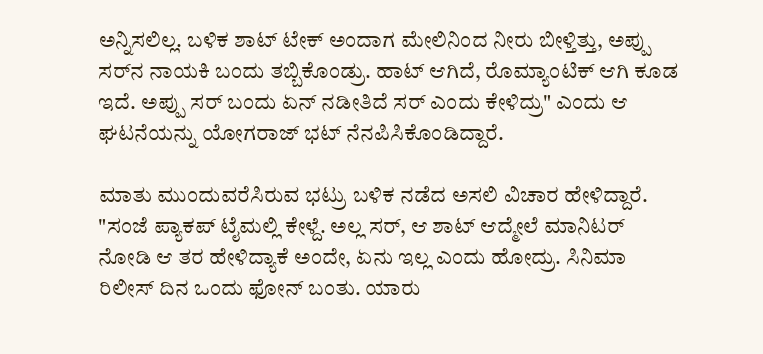ಅನ್ನಿಸಲಿಲ್ಲ. ಬಳಿಕ ಶಾಟ್ ಟೇಕ್ ಅಂದಾಗ ಮೇಲಿನಿಂದ ನೀರು ಬೀಳ್ತಿತ್ತು, ಅಪ್ಪು ಸರ್‌ನ ನಾಯಕಿ ಬಂದು ತಬ್ಬಿಕೊಂಡ್ರು. ಹಾಟ್ ಆಗಿದೆ, ರೊಮ್ಯಾಂಟಿಕ್ ಆಗಿ ಕೂಡ ಇದೆ. ಅಪ್ಪು ಸರ್ ಬಂದು ಏನ್ ನಡೀತಿದೆ ಸರ್ ಎಂದು ಕೇಳಿದ್ರು" ಎಂದು ಆ ಘಟನೆಯನ್ನು ಯೋಗರಾಜ್ ಭಟ್ ನೆನಪಿಸಿಕೊಂಡಿದ್ದಾರೆ.

ಮಾತು ಮುಂದುವರೆಸಿರುವ ಭಟ್ರು ಬಳಿಕ ನಡೆದ ಅಸಲಿ ವಿಚಾರ ಹೇಳಿದ್ದಾರೆ. "ಸಂಜೆ ಪ್ಯಾಕಪ್ ಟೈಮಲ್ಲಿ ಕೇಳ್ದೆ. ಅಲ್ಲ ಸರ್, ಆ ಶಾಟ್ ಆದ್ಮೇಲೆ ಮಾನಿಟರ್ ನೋಡಿ ಆ ತರ ಹೇಳಿದ್ಯಾಕೆ ಅಂದೇ, ಏನು ಇಲ್ಲ ಎಂದು ಹೋದ್ರು. ಸಿನಿಮಾ ರಿಲೀಸ್ ದಿನ ಒಂದು ಫೋನ್ ಬಂತು. ಯಾರು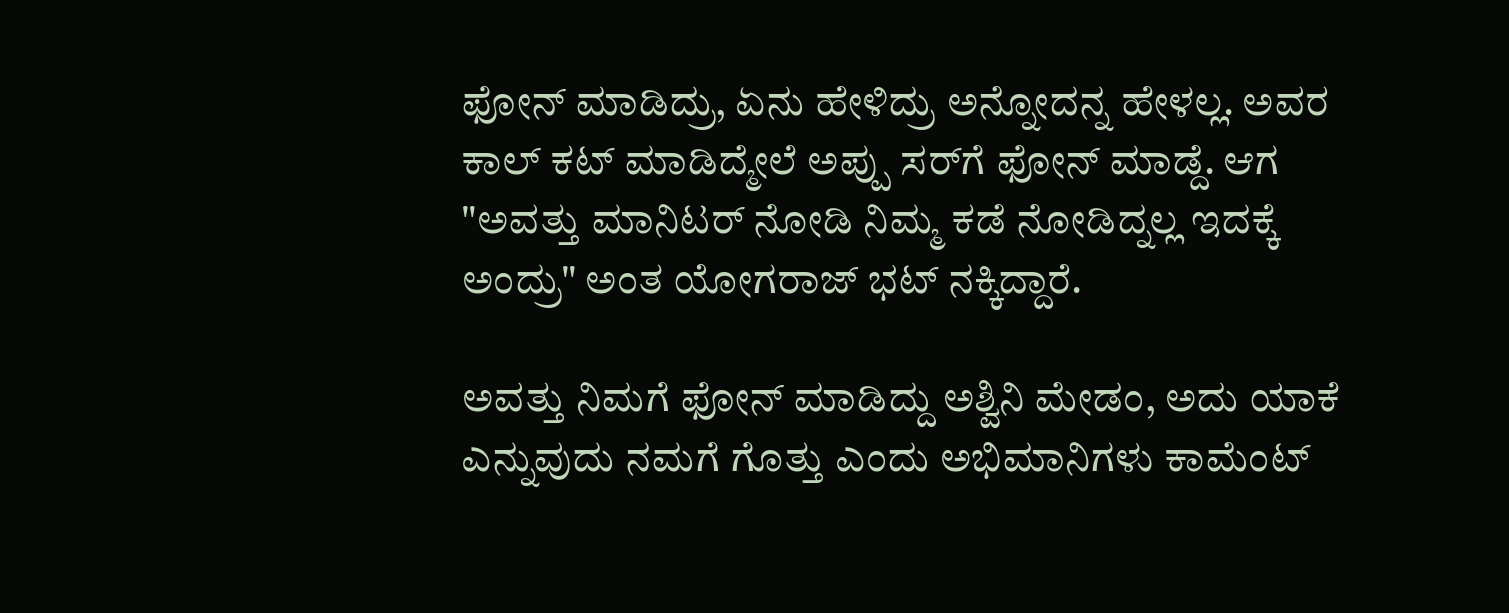ಫೋನ್ ಮಾಡಿದ್ರು, ಏನು ಹೇಳಿದ್ರು ಅನ್ನೋದನ್ನ ಹೇಳಲ್ಲ. ಅವರ ಕಾಲ್ ಕಟ್‌ ಮಾಡಿದ್ಮೇಲೆ ಅಪ್ಪು ಸರ್‌ಗೆ ಫೋನ್ ಮಾಡ್ದೆ. ಆಗ "ಅವತ್ತು ಮಾನಿಟರ್ ನೋಡಿ ನಿಮ್ಮ ಕಡೆ ನೋಡಿದ್ನಲ್ಲ ಇದಕ್ಕೆ ಅಂದ್ರು" ಅಂತ ಯೋಗರಾಜ್‌ ಭಟ್ ನಕ್ಕಿದ್ದಾರೆ.

ಅವತ್ತು ನಿಮಗೆ ಫೋನ್ ಮಾಡಿದ್ದು ಅಶ್ವಿನಿ ಮೇಡಂ, ಅದು ಯಾಕೆ ಎನ್ನುವುದು ನಮಗೆ ಗೊತ್ತು ಎಂದು ಅಭಿಮಾನಿಗಳು ಕಾಮೆಂಟ್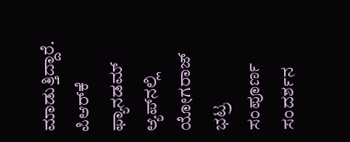ಮಾಡುತ್ತಿದ್ದಾರೆ. ಪಿಆರ್‌ಕೆ ಫ್ಯಾನಡಮ್ ಆ್ಯಪ್‌ನಲ್ಲಿ ಯೋಗರಾಜ್‌ ಭಟ್ರ ಸಂಪೂರ್ಣ ಸಂದರ್ಶನ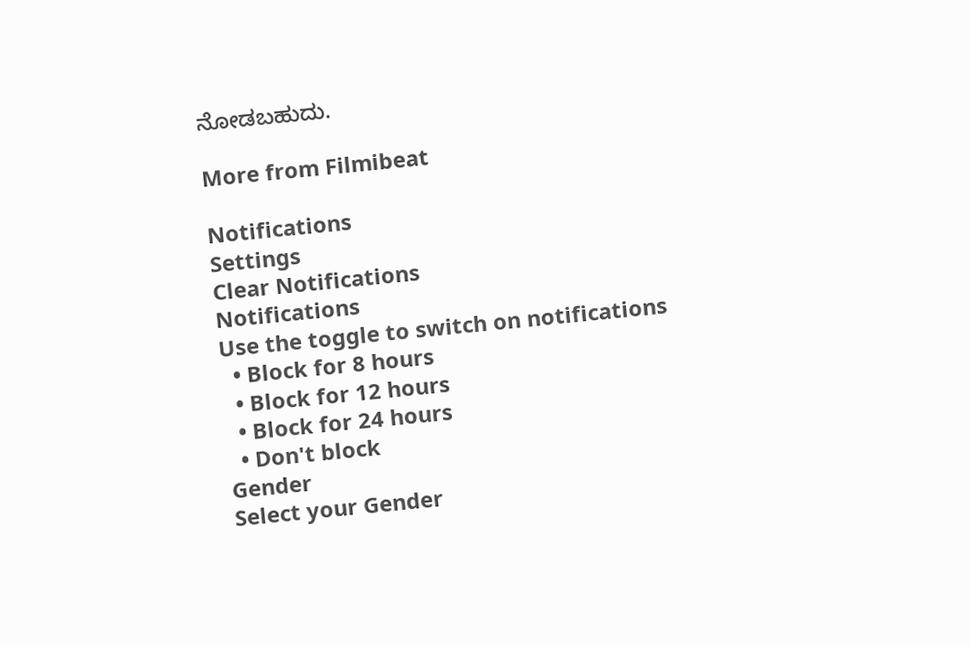ನೋಡಬಹುದು.

More from Filmibeat

Notifications
Settings
Clear Notifications
Notifications
Use the toggle to switch on notifications
  • Block for 8 hours
  • Block for 12 hours
  • Block for 24 hours
  • Don't block
Gender
Select your Gender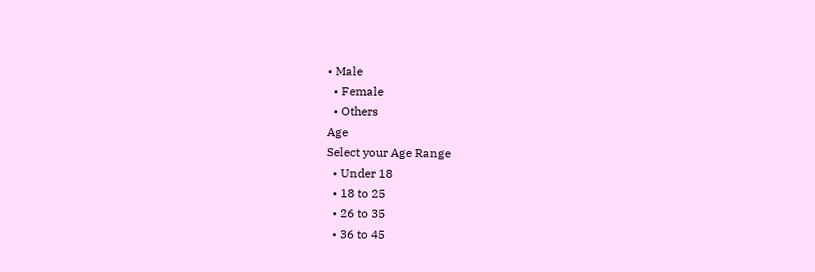• Male
  • Female
  • Others
Age
Select your Age Range
  • Under 18
  • 18 to 25
  • 26 to 35
  • 36 to 45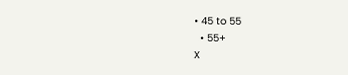• 45 to 55
  • 55+
X